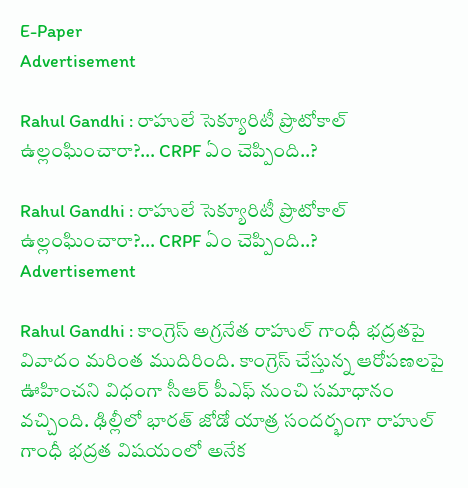E-Paper
Advertisement

Rahul Gandhi : రాహులే సెక్యూరిటీ ప్రొటోకాల్‌ ఉల్లంఘించారా?… CRPF ఏం చెప్పింది..?

Rahul Gandhi : రాహులే సెక్యూరిటీ ప్రొటోకాల్‌ ఉల్లంఘించారా?… CRPF ఏం చెప్పింది..?
Advertisement

Rahul Gandhi : కాంగ్రెస్ అగ్రనేత రాహుల్ గాంధీ భద్రతపై వివాదం మరింత ముదిరింది. కాంగ్రెస్ చేస్తున్న ఆరోపణలపై ఊహించని విధంగా సీఆర్ పీఎఫ్ నుంచి సమాధానం వచ్చింది. ఢిల్లీలో భారత్‌ జోడో యాత్ర సందర్భంగా రాహుల్‌ గాంధీ భద్రత విషయంలో అనేక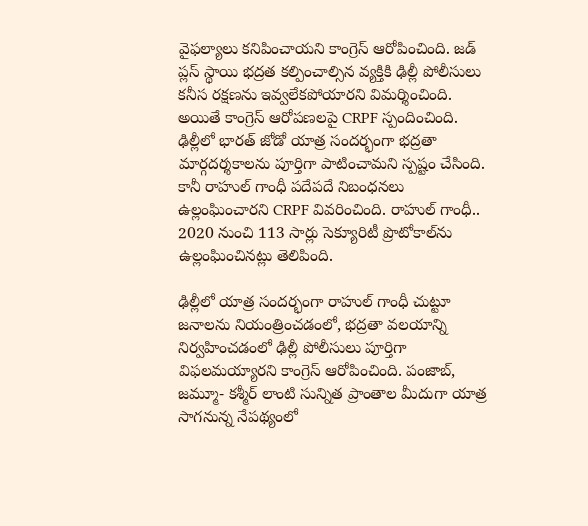వైఫల్యాలు కనిపించాయని కాంగ్రెస్‌ ఆరోపించింది. జడ్‌ ప్లస్‌ స్థాయి భద్రత కల్పించాల్సిన వ్యక్తికి ఢిల్లీ పోలీసులు కనీస రక్షణను ఇవ్వలేకపోయారని విమర్శించింది. అయితే కాంగ్రెస్‌ ఆరోపణలపై CRPF స్పందించింది. ఢిల్లీలో భారత్‌ జోడో యాత్ర సందర్భంగా భద్రతా మార్గదర్శకాలను పూర్తిగా పాటించామని స్పష్టం చేసింది. కానీ రాహుల్‌ గాంధీ పదేపదే నిబంధనలు ఉల్లంఘించారని CRPF వివరించింది. రాహుల్‌ గాంధీ.. 2020 నుంచి 113 సార్లు సెక్యూరిటీ ప్రొటోకాల్‌ను ఉల్లంఘించినట్లు తెలిపింది.

ఢిల్లీలో యాత్ర సందర్భంగా రాహుల్‌ గాంధీ చుట్టూ జనాలను నియంత్రించడంలో, భద్రతా వలయాన్ని నిర్వహించడంలో ఢిల్లీ పోలీసులు పూర్తిగా విఫలమయ్యారని కాంగ్రెస్ ఆరోపించింది. పంజాబ్‌, జమ్మూ- కశ్మీర్‌ లాంటి సున్నిత ప్రాంతాల మీదుగా యాత్ర సాగనున్న నేపథ్యంలో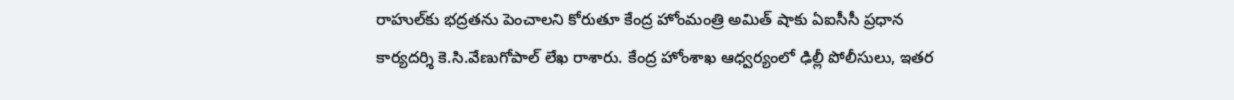రాహుల్‌కు భద్రతను పెంచాలని కోరుతూ కేంద్ర హోంమంత్రి అమిత్‌ షాకు ఏఐసీసీ ప్రధాన కార్యదర్శి కె.సి.వేణుగోపాల్‌ లేఖ రాశారు. కేంద్ర హోంశాఖ ఆధ్వర్యంలో ఢిల్లీ పోలీసులు, ఇతర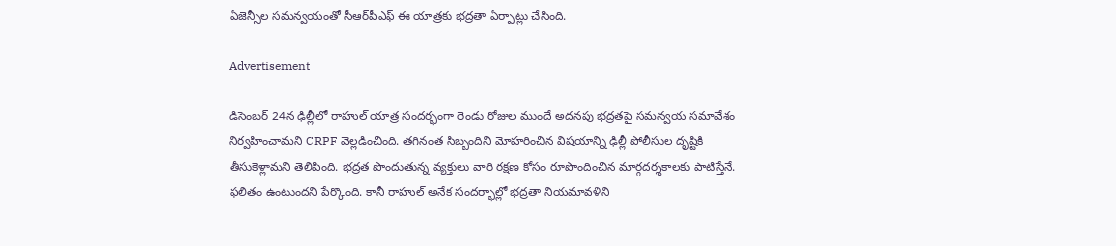ఏజెన్సీల సమన్వయంతో సీఆర్‌పీఎఫ్‌ ఈ యాత్రకు భద్రతా ఏర్పాట్లు చేసింది.

Advertisement

డిసెంబర్ 24న ఢిల్లీలో రాహుల్ యాత్ర సందర్భంగా రెండు రోజుల ముందే అదనపు భద్రతపై సమన్వయ సమావేశం నిర్వహించామని CRPF వెల్లడించింది. తగినంత సిబ్బందిని మోహరించిన విషయాన్ని ఢిల్లీ పోలీసుల దృష్టికి తీసుకెళ్లామని తెలిపింది. భద్రత పొందుతున్న వ్యక్తులు వారి రక్షణ కోసం రూపొందించిన మార్గదర్శకాలకు పాటిస్తేనే. ఫలితం ఉంటుందని పేర్కొంది. కానీ రాహుల్ అనేక సందర్భాల్లో భద్రతా నియమావళిని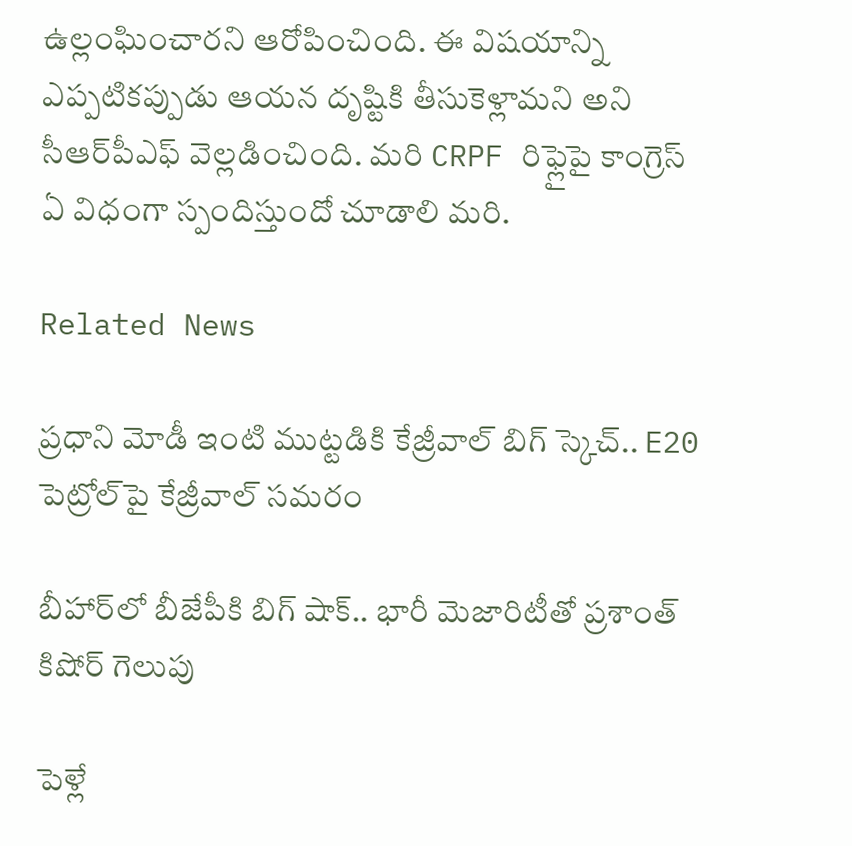ఉల్లంఘించారని ఆరోపించింది. ఈ విషయాన్ని ఎప్పటికప్పుడు ఆయన దృష్టికి తీసుకెళ్లామని అని సీఆర్‌పీఎఫ్ వెల్లడించింది. మరి CRPF రిఫ్లైపై కాంగ్రెస్ ఏ విధంగా స్పందిస్తుందో చూడాలి మరి.

Related News

ప్రధాని మోడీ ఇంటి ముట్టడికి కేజ్రీవాల్ బిగ్ స్కెచ్.. E20 పెట్రోల్‌పై కేజ్రీవాల్ సమరం

బీహార్‌లో బీజేపీకి బిగ్ షాక్.. భారీ మెజారిటీతో ప్రశాంత్ కిషోర్ గెలుపు

పెళ్లే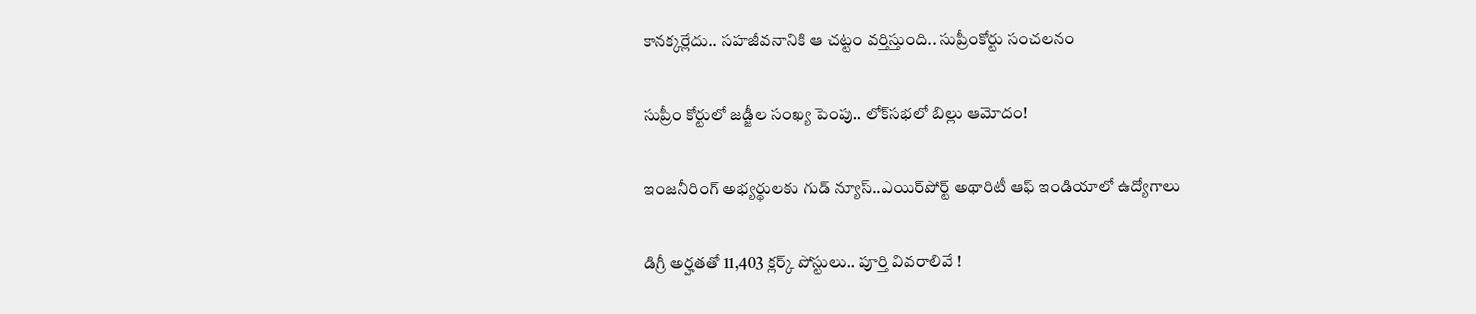కానక్కర్లేదు.. సహజీవనానికి ఆ చట్టం వర్తిస్తుంది.. సుప్రీంకోర్టు సంచలనం

సుప్రీం కోర్టులో జడ్జీల సంఖ్య పెంపు.. లోక్‌సభలో బిల్లు ఆమోదం!

ఇంజనీరింగ్ అభ్యర్థులకు గుడ్ న్యూస్..ఎయిర్‌పోర్ట్ అథారిటీ ఆఫ్ ఇండియాలో ఉద్యోగాలు

డిగ్రీ అర్హతతో 11,403 క్లర్క్ పోస్టులు.. పూర్తి వివరాలివే !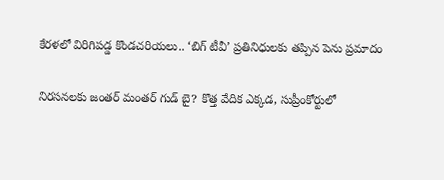కేరళలో విరిగిపడ్డ కొండచరియలు.. ‘బిగ్ టీవీ’ ప్రతినిధులకు తప్పిన పెను ప్రమాదం

నిరసనలకు జంతర్ మంతర్ గుడ్ బై? కొత్త వేదిక ఎక్కడ, సుప్రీంకోర్టులో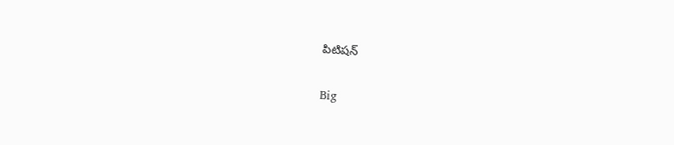పిటిషన్

Big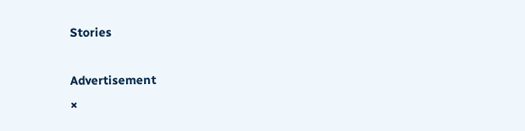Stories

Advertisement
×